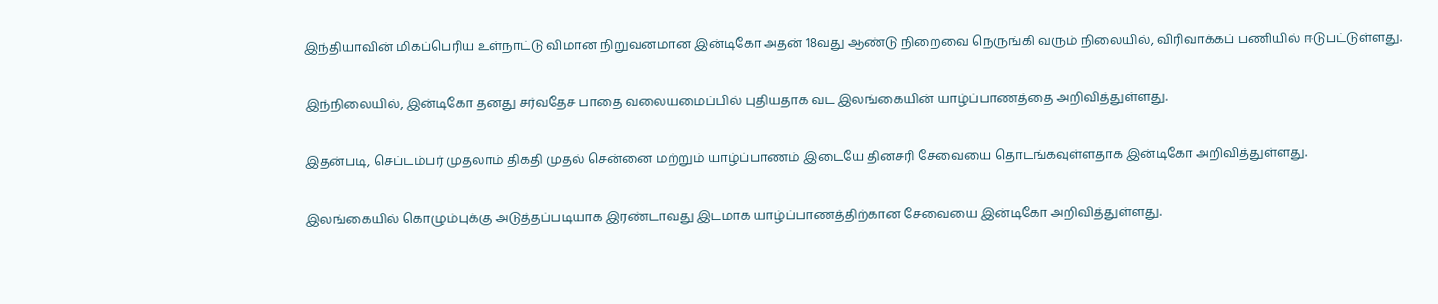இந்தியாவின் மிகப்பெரிய உள்நாட்டு விமான நிறுவனமான இன்டிகோ அதன் 18வது ஆண்டு நிறைவை நெருங்கி வரும் நிலையில், விரிவாக்கப் பணியில் ஈடுபட்டுள்ளது.

இந்நிலையில், இன்டிகோ தனது சர்வதேச பாதை வலையமைப்பில் புதியதாக வட இலங்கையின் யாழ்ப்பாணத்தை அறிவித்துள்ளது.

இதன்படி, செப்டம்பர் முதலாம் திகதி முதல் சென்னை மற்றும் யாழ்ப்பாணம் இடையே தினசரி சேவையை தொடங்கவுள்ளதாக இன்டிகோ அறிவித்துள்ளது.

இலங்கையில் கொழும்புக்கு அடுத்தப்படியாக இரண்டாவது இடமாக யாழ்ப்பாணத்திற்கான சேவையை இன்டிகோ அறிவித்துள்ளது.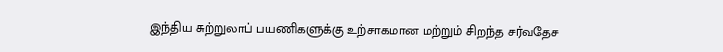இந்திய சுற்றுலாப் பயணிகளுக்கு உற்சாகமான மற்றும் சிறந்த சர்வதேச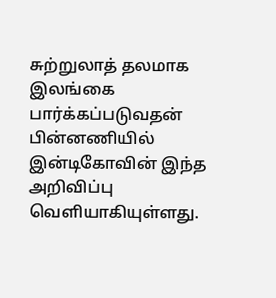சுற்றுலாத் தலமாக இலங்கை பார்க்கப்படுவதன் பின்னணியில் இன்டிகோவின் இந்த அறிவிப்பு வெளியாகியுள்ளது.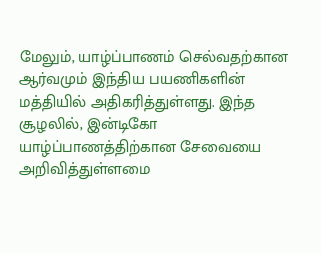மேலும், யாழ்ப்பாணம் செல்வதற்கான ஆர்வமும் இந்திய பயணிகளின் மத்தியில் அதிகரித்துள்ளது. இந்த சூழலில், இன்டிகோ யாழ்ப்பாணத்திற்கான சேவையை அறிவித்துள்ளமை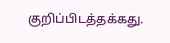குறிப்பிடத்தக்கது.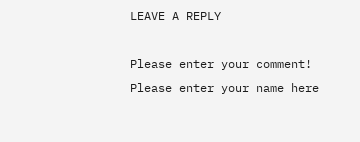LEAVE A REPLY

Please enter your comment!
Please enter your name here